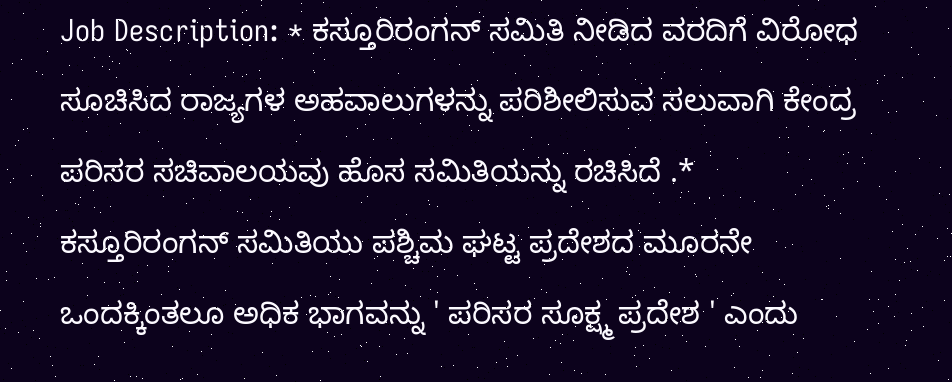Job Description: * ಕಸ್ತೂರಿರಂಗನ್ ಸಮಿತಿ ನೀಡಿದ ವರದಿಗೆ ವಿರೋಧ ಸೂಚಿಸಿದ ರಾಜ್ಯಗಳ ಅಹವಾಲುಗಳನ್ನು ಪರಿಶೀಲಿಸುವ ಸಲುವಾಗಿ ಕೇಂದ್ರ ಪರಿಸರ ಸಚಿವಾಲಯವು ಹೊಸ ಸಮಿತಿಯನ್ನು ರಚಿಸಿದೆ .* ಕಸ್ತೂರಿರಂಗನ್ ಸಮಿತಿಯು ಪಶ್ಚಿಮ ಘಟ್ಟ ಪ್ರದೇಶದ ಮೂರನೇ ಒಂದಕ್ಕಿಂತಲೂ ಅಧಿಕ ಭಾಗವನ್ನು ' ಪರಿಸರ ಸೂಕ್ಷ್ಮ ಪ್ರದೇಶ ' ಎಂದು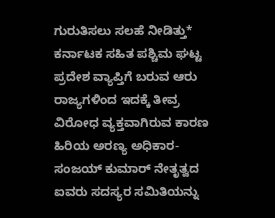ಗುರುತಿಸಲು ಸಲಹೆ ನೀಡಿತ್ತು* ಕರ್ನಾಟಕ ಸಹಿತ ಪಶ್ಚಿಮ ಘಟ್ಟ ಪ್ರದೇಶ ವ್ಯಾಪ್ತಿಗೆ ಬರುವ ಆರು ರಾಜ್ಯಗಳಿಂದ ಇದಕ್ಕೆ ತೀವ್ರ ವಿರೋಧ ವ್ಯಕ್ತವಾಗಿರುವ ಕಾರಣ ಹಿರಿಯ ಅರಣ್ಯ ಅಧಿಕಾರ- ಸಂಜಯ್ ಕುಮಾರ್‌ ನೇತೃತ್ವದ ಐವರು ಸದಸ್ಯರ ಸಮಿತಿಯನ್ನು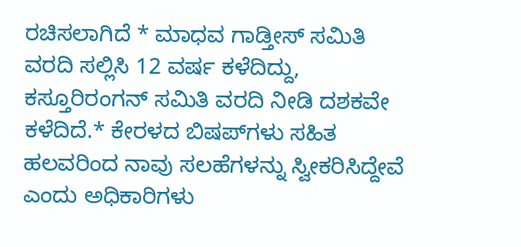ರಚಿಸಲಾಗಿದೆ * ಮಾಧವ ಗಾಡ್ತೀಸ್ ಸಮಿತಿ ವರದಿ ಸಲ್ಲಿಸಿ 12 ವರ್ಷ ಕಳೆದಿದ್ದು, ಕಸ್ತೂರಿರಂಗನ್ ಸಮಿತಿ ವರದಿ ನೀಡಿ ದಶಕವೇ ಕಳೆದಿದೆ.* ಕೇರಳದ ಬಿಷಪ್‌ಗಳು ಸಹಿತ ಹಲವರಿಂದ ನಾವು ಸಲಹೆಗಳನ್ನು ಸ್ವೀಕರಿಸಿದ್ದೇವೆ ಎಂದು ಅಧಿಕಾರಿಗಳು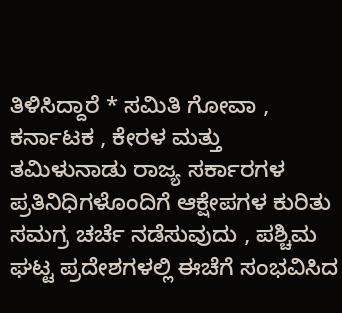ತಿಳಿಸಿದ್ದಾರೆ * ಸಮಿತಿ ಗೋವಾ , ಕರ್ನಾಟಕ , ಕೇರಳ ಮತ್ತು ತಮಿಳುನಾಡು ರಾಜ್ಯ ಸರ್ಕಾರಗಳ ಪ್ರತಿನಿಧಿಗಳೊಂದಿಗೆ ಆಕ್ಷೇಪಗಳ ಕುರಿತು ಸಮಗ್ರ ಚರ್ಚೆ ನಡೆಸುವುದು , ಪಶ್ಚಿಮ ಘಟ್ಟ ಪ್ರದೇಶಗಳಲ್ಲಿ ಈಚೆಗೆ ಸಂಭವಿಸಿದ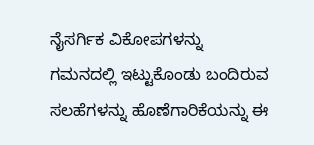ನೈಸರ್ಗಿಕ ವಿಕೋಪಗಳನ್ನು ಗಮನದಲ್ಲಿ ಇಟ್ಟುಕೊಂಡು ಬಂದಿರುವ ಸಲಹೆಗಳನ್ನು ಹೊಣೆಗಾರಿಕೆಯನ್ನು ಈ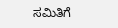ಸಮಿತಿಗೆ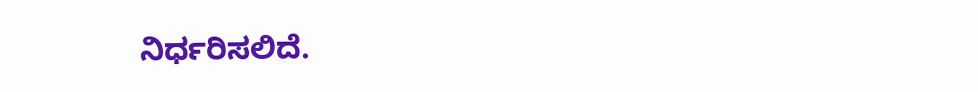ನಿರ್ಧರಿಸಲಿದೆ.